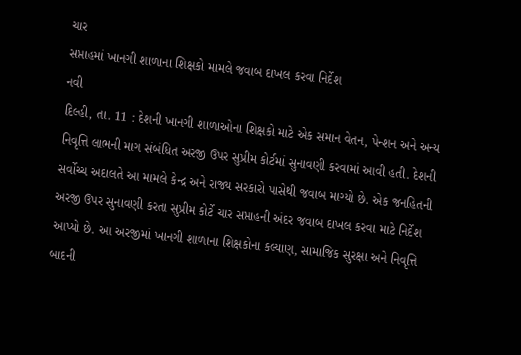ચાર
સપ્તાહમાં ખાનગી શાળાના શિક્ષકો મામલે જવાબ દાખલ કરવા નિર્દેશ
નવી
દિલ્હી, તા. 11 : દેશની ખાનગી શાળાઓના શિક્ષકો માટે એક સમાન વેતન, પેન્શન અને અન્ય
નિવૃત્તિ લાભની માગ સંબંધિત અરજી ઉપર સુપ્રીમ કોર્ટમાં સુનાવણી કરવામાં આવી હતી. દેશની
સર્વોચ્ચ અદાલતે આ મામલે કેન્દ્ર અને રાજ્ય સરકારો પાસેથી જવાબ માગ્યો છે. એક જનહિતની
અરજી ઉપર સુનાવણી કરતા સુપ્રીમ કોર્ટે ચાર સપ્તાહની અંદર જવાબ દાખલ કરવા માટે નિર્દેશ
આપ્યો છે. આ અરજીમાં ખાનગી શાળાના શિક્ષકોના કલ્યાણ, સામાજિક સુરક્ષા અને નિવૃત્તિ
બાદની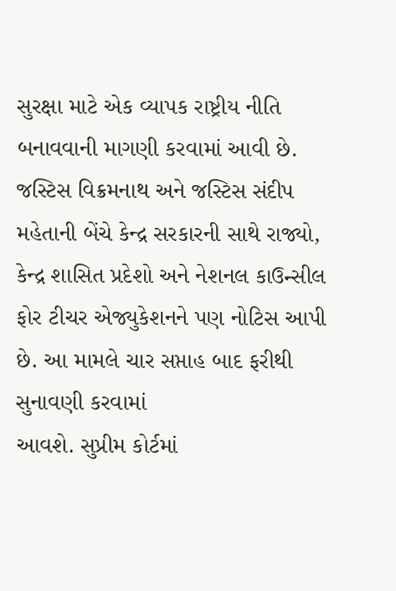સુરક્ષા માટે એક વ્યાપક રાષ્ટ્રીય નીતિ બનાવવાની માગણી કરવામાં આવી છે. જસ્ટિસ વિક્રમનાથ અને જસ્ટિસ સંદીપ
મહેતાની બેંચે કેન્દ્ર સરકારની સાથે રાજ્યો, કેન્દ્ર શાસિત પ્રદેશો અને નેશનલ કાઉન્સીલ
ફોર ટીચર એજ્યુકેશનને પણ નોટિસ આપી છે. આ મામલે ચાર સપ્તાહ બાદ ફરીથી સુનાવણી કરવામાં
આવશે. સુપ્રીમ કોર્ટમાં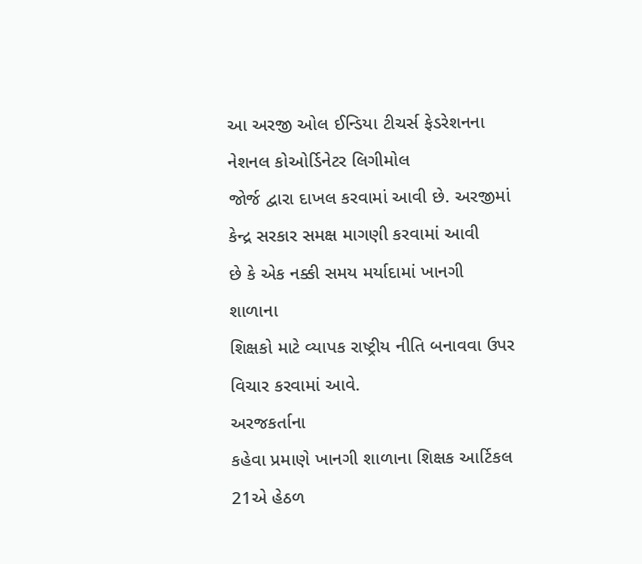આ અરજી ઓલ ઈન્ડિયા ટીચર્સ ફેડરેશનના નેશનલ કોઓર્ડિનેટર લિગીમોલ
જોર્જ દ્વારા દાખલ કરવામાં આવી છે. અરજીમાં કેન્દ્ર સરકાર સમક્ષ માગણી કરવામાં આવી
છે કે એક નક્કી સમય મર્યાદામાં ખાનગી શાળાના
શિક્ષકો માટે વ્યાપક રાષ્ટ્રીય નીતિ બનાવવા ઉપર વિચાર કરવામાં આવે.
અરજકર્તાના
કહેવા પ્રમાણે ખાનગી શાળાના શિક્ષક આર્ટિકલ 21એ હેઠળ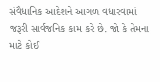સંવૈધાનિક આદેશને આગળ વધારવામાં
જરૂરી સાર્વજનિક કામ કરે છે. જો કે તેમના માટે કોઈ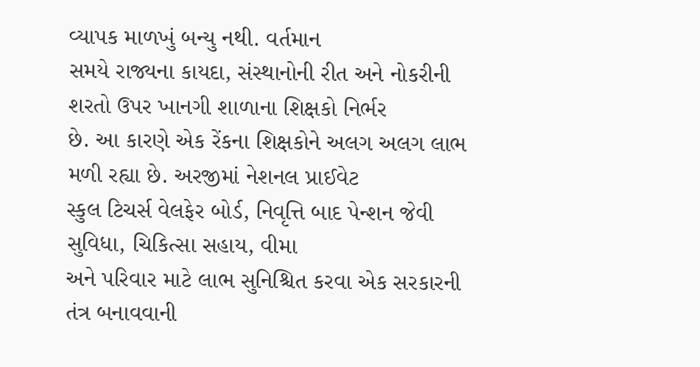વ્યાપક માળખું બન્યુ નથી. વર્તમાન
સમયે રાજ્યના કાયદા, સંસ્થાનોની રીત અને નોકરીની શરતો ઉપર ખાનગી શાળાના શિક્ષકો નિર્ભર
છે. આ કારણે એક રેંકના શિક્ષકોને અલગ અલગ લાભ મળી રહ્યા છે. અરજીમાં નેશનલ પ્રાઈવેટ
સ્કુલ ટિચર્સ વેલફેર બોર્ડ, નિવૃત્તિ બાદ પેન્શન જેવી સુવિધા, ચિકિત્સા સહાય, વીમા
અને પરિવાર માટે લાભ સુનિશ્ચિત કરવા એક સરકારની તંત્ર બનાવવાની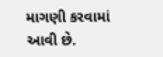માગણી કરવામાં આવી છે.